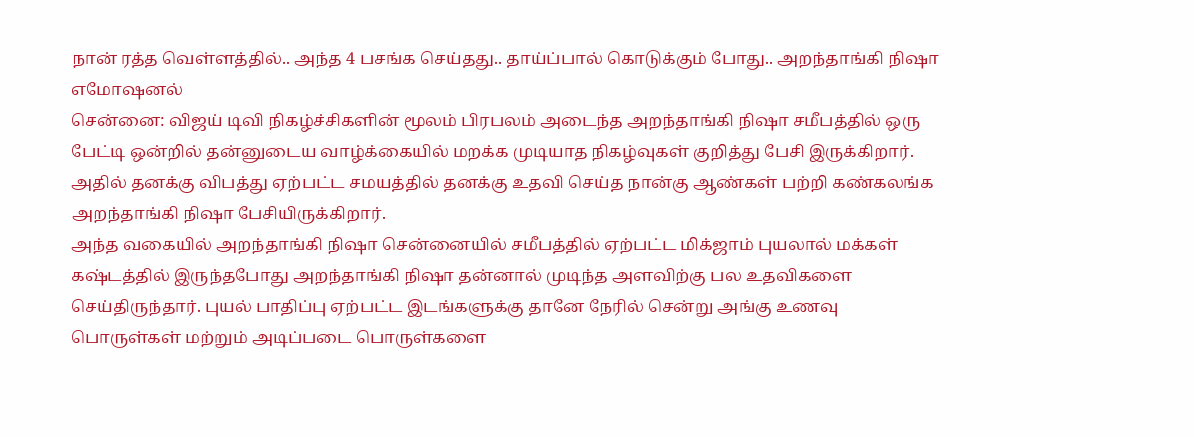நான் ரத்த வெள்ளத்தில்.. அந்த 4 பசங்க செய்தது.. தாய்ப்பால் கொடுக்கும் போது.. அறந்தாங்கி நிஷா எமோஷனல்
சென்னை: விஜய் டிவி நிகழ்ச்சிகளின் மூலம் பிரபலம் அடைந்த அறந்தாங்கி நிஷா சமீபத்தில் ஒரு பேட்டி ஒன்றில் தன்னுடைய வாழ்க்கையில் மறக்க முடியாத நிகழ்வுகள் குறித்து பேசி இருக்கிறார். அதில் தனக்கு விபத்து ஏற்பட்ட சமயத்தில் தனக்கு உதவி செய்த நான்கு ஆண்கள் பற்றி கண்கலங்க அறந்தாங்கி நிஷா பேசியிருக்கிறார்.
அந்த வகையில் அறந்தாங்கி நிஷா சென்னையில் சமீபத்தில் ஏற்பட்ட மிக்ஜாம் புயலால் மக்கள் கஷ்டத்தில் இருந்தபோது அறந்தாங்கி நிஷா தன்னால் முடிந்த அளவிற்கு பல உதவிகளை செய்திருந்தார். புயல் பாதிப்பு ஏற்பட்ட இடங்களுக்கு தானே நேரில் சென்று அங்கு உணவு பொருள்கள் மற்றும் அடிப்படை பொருள்களை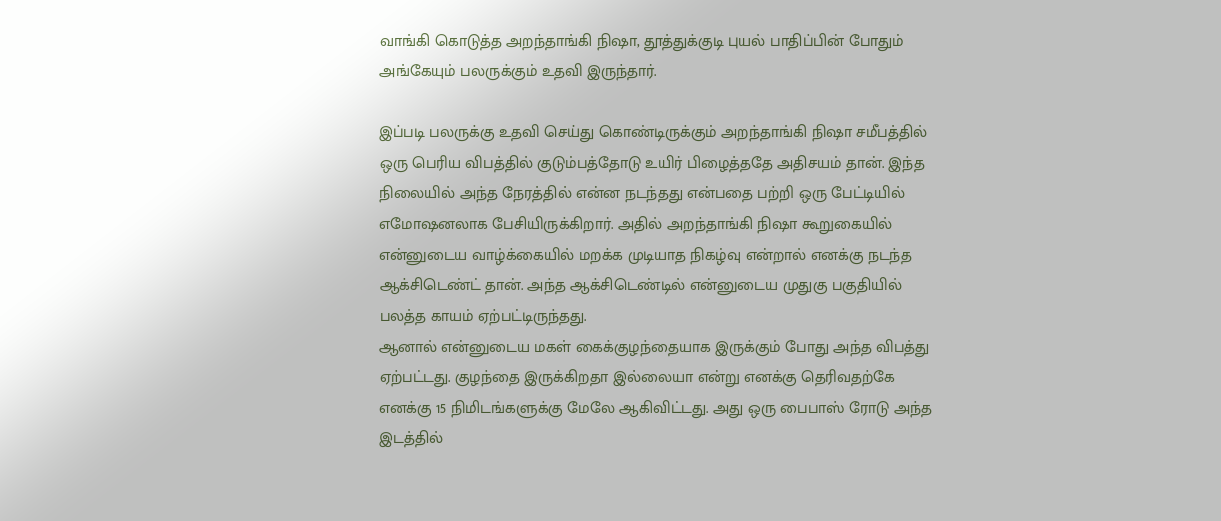வாங்கி கொடுத்த அறந்தாங்கி நிஷா, தூத்துக்குடி புயல் பாதிப்பின் போதும் அங்கேயும் பலருக்கும் உதவி இருந்தார்.

இப்படி பலருக்கு உதவி செய்து கொண்டிருக்கும் அறந்தாங்கி நிஷா சமீபத்தில் ஒரு பெரிய விபத்தில் குடும்பத்தோடு உயிர் பிழைத்ததே அதிசயம் தான். இந்த நிலையில் அந்த நேரத்தில் என்ன நடந்தது என்பதை பற்றி ஒரு பேட்டியில் எமோஷனலாக பேசியிருக்கிறார். அதில் அறந்தாங்கி நிஷா கூறுகையில் என்னுடைய வாழ்க்கையில் மறக்க முடியாத நிகழ்வு என்றால் எனக்கு நடந்த ஆக்சிடெண்ட் தான். அந்த ஆக்சிடெண்டில் என்னுடைய முதுகு பகுதியில் பலத்த காயம் ஏற்பட்டிருந்தது.
ஆனால் என்னுடைய மகள் கைக்குழந்தையாக இருக்கும் போது அந்த விபத்து ஏற்பட்டது. குழந்தை இருக்கிறதா இல்லையா என்று எனக்கு தெரிவதற்கே எனக்கு 15 நிமிடங்களுக்கு மேலே ஆகிவிட்டது. அது ஒரு பைபாஸ் ரோடு அந்த இடத்தில்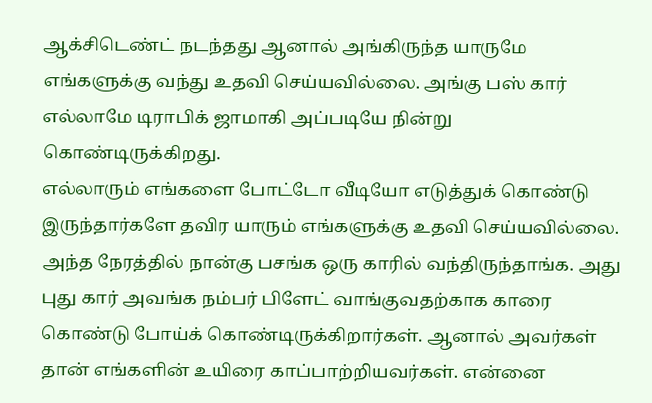ஆக்சிடெண்ட் நடந்தது ஆனால் அங்கிருந்த யாருமே எங்களுக்கு வந்து உதவி செய்யவில்லை. அங்கு பஸ் கார் எல்லாமே டிராபிக் ஜாமாகி அப்படியே நின்று கொண்டிருக்கிறது.
எல்லாரும் எங்களை போட்டோ வீடியோ எடுத்துக் கொண்டு இருந்தார்களே தவிர யாரும் எங்களுக்கு உதவி செய்யவில்லை. அந்த நேரத்தில் நான்கு பசங்க ஒரு காரில் வந்திருந்தாங்க. அது புது கார் அவங்க நம்பர் பிளேட் வாங்குவதற்காக காரை கொண்டு போய்க் கொண்டிருக்கிறார்கள். ஆனால் அவர்கள் தான் எங்களின் உயிரை காப்பாற்றியவர்கள். என்னை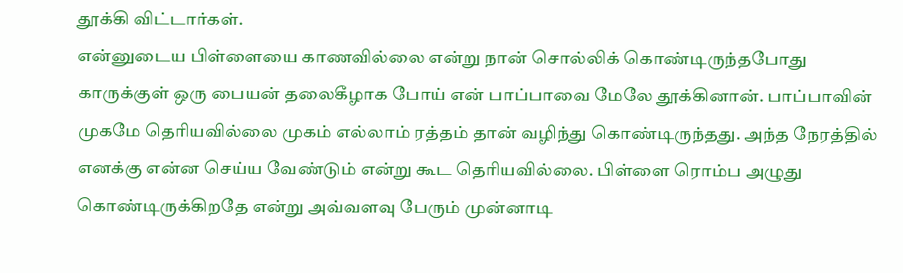தூக்கி விட்டார்கள்.
என்னுடைய பிள்ளையை காணவில்லை என்று நான் சொல்லிக் கொண்டிருந்தபோது காருக்குள் ஒரு பையன் தலைகீழாக போய் என் பாப்பாவை மேலே தூக்கினான். பாப்பாவின் முகமே தெரியவில்லை முகம் எல்லாம் ரத்தம் தான் வழிந்து கொண்டிருந்தது. அந்த நேரத்தில் எனக்கு என்ன செய்ய வேண்டும் என்று கூட தெரியவில்லை. பிள்ளை ரொம்ப அழுது கொண்டிருக்கிறதே என்று அவ்வளவு பேரும் முன்னாடி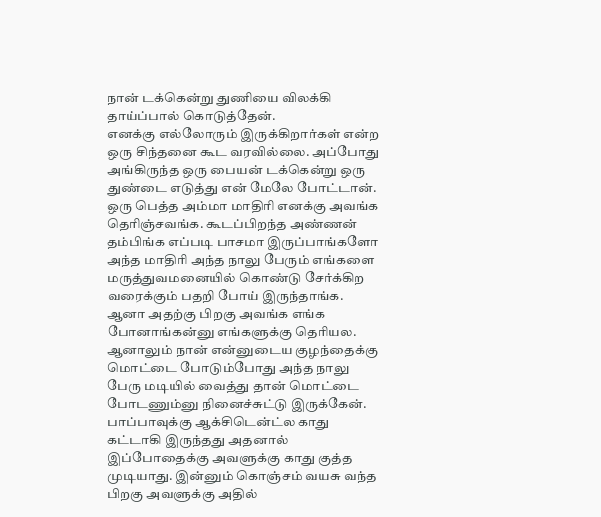நான் டக்கென்று துணியை விலக்கி தாய்ப்பால் கொடுத்தேன்.
எனக்கு எல்லோரும் இருக்கிறார்கள் என்ற ஒரு சிந்தனை கூட வரவில்லை. அப்போது அங்கிருந்த ஒரு பையன் டக்கென்று ஒரு துண்டை எடுத்து என் மேலே போட்டான். ஒரு பெத்த அம்மா மாதிரி எனக்கு அவங்க தெரிஞ்சவங்க. கூடப்பிறந்த அண்ணன் தம்பிங்க எப்படி பாசமா இருப்பாங்களோ அந்த மாதிரி அந்த நாலு பேரும் எங்களை மருத்துவமனையில் கொண்டு சேர்க்கிற வரைக்கும் பதறி போய் இருந்தாங்க. ஆனா அதற்கு பிறகு அவங்க எங்க போனாங்கன்னு எங்களுக்கு தெரியல.
ஆனாலும் நான் என்னுடைய குழந்தைக்கு மொட்டை போடும்போது அந்த நாலு பேரு மடியில் வைத்து தான் மொட்டை போடணும்னு நினைச்சுட்டு இருக்கேன். பாப்பாவுக்கு ஆக்சிடென்ட்ல காது கட்டாகி இருந்தது அதனால் இப்போதைக்கு அவளுக்கு காது குத்த முடியாது. இன்னும் கொஞ்சம் வயசு வந்த பிறகு அவளுக்கு அதில்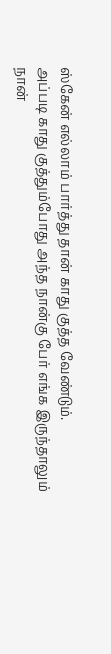ஸ்கேன் எல்லாம் பார்த்து தான் காது குத்த வேண்டும்.
அப்படி காது குத்தும்போது அந்த நான்கு பேர் எங்க இருந்தாலும் நான்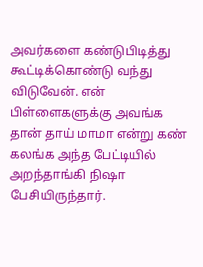அவர்களை கண்டுபிடித்து கூட்டிக்கொண்டு வந்து விடுவேன். என் பிள்ளைகளுக்கு அவங்க தான் தாய் மாமா என்று கண் கலங்க அந்த பேட்டியில் அறந்தாங்கி நிஷா பேசியிருந்தார்.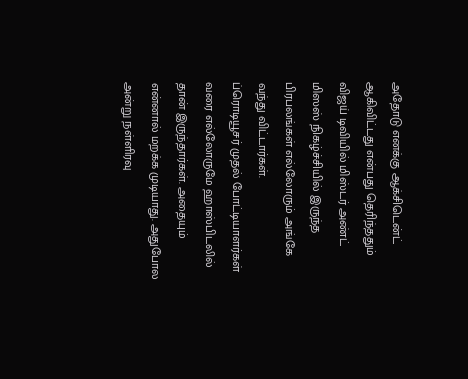அதோடு எனக்கு ஆக்சிடென்ட் ஆகிவிட்டது என்பது தெரிந்ததும் விஜய் டிவியில் மிஸ்டர் அண்ட் மிஸஸ் நிகழ்ச்சியில் இருந்த பிரபலங்கள் எல்லோரும் அங்கே வந்து விட்டார்கள்.
ப்ரொடியூசர் முதல் போட்டியாளர்கள் வரை எல்லோருமே ஹாஸ்பிடலில் தான் இருந்தார்கள். அதையும் என்னால் மறக்க முடியாது. அதுபோல அன்று நள்ளிரவு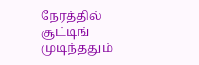நேரத்தில் சூட்டிங் முடிந்ததும்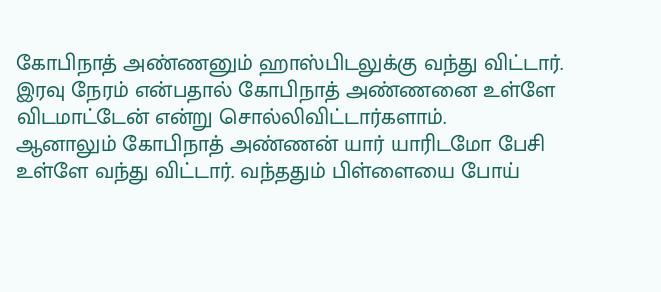கோபிநாத் அண்ணனும் ஹாஸ்பிடலுக்கு வந்து விட்டார். இரவு நேரம் என்பதால் கோபிநாத் அண்ணனை உள்ளே விடமாட்டேன் என்று சொல்லிவிட்டார்களாம்.
ஆனாலும் கோபிநாத் அண்ணன் யார் யாரிடமோ பேசி உள்ளே வந்து விட்டார். வந்ததும் பிள்ளையை போய்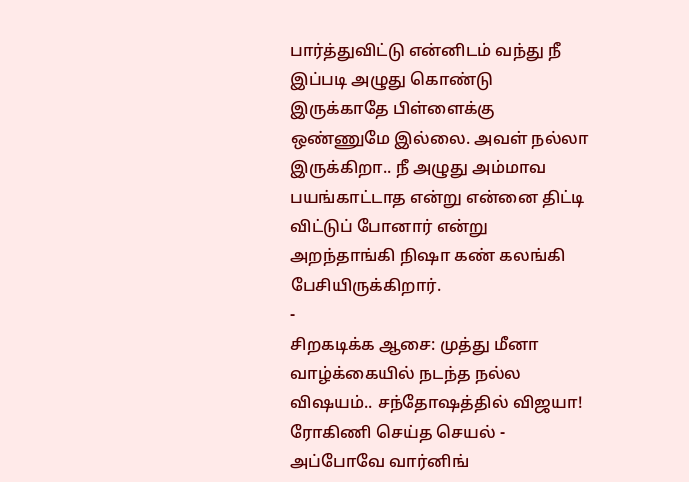பார்த்துவிட்டு என்னிடம் வந்து நீ இப்படி அழுது கொண்டு இருக்காதே பிள்ளைக்கு ஒண்ணுமே இல்லை. அவள் நல்லா இருக்கிறா.. நீ அழுது அம்மாவ பயங்காட்டாத என்று என்னை திட்டி விட்டுப் போனார் என்று அறந்தாங்கி நிஷா கண் கலங்கி பேசியிருக்கிறார்.
-
சிறகடிக்க ஆசை: முத்து மீனா வாழ்க்கையில் நடந்த நல்ல விஷயம்.. சந்தோஷத்தில் விஜயா! ரோகிணி செய்த செயல் -
அப்போவே வார்னிங்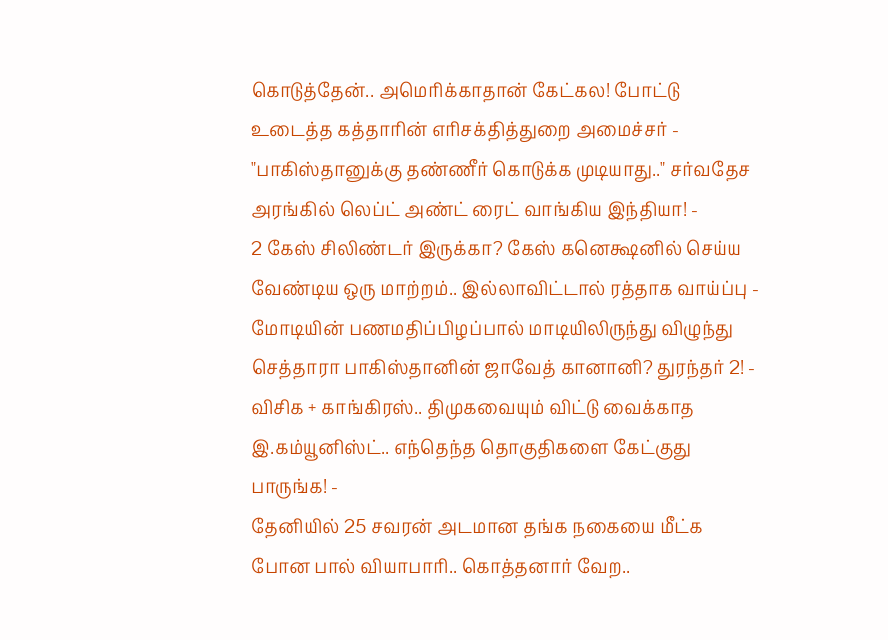கொடுத்தேன்.. அமெரிக்காதான் கேட்கல! போட்டு உடைத்த கத்தாரின் எரிசக்தித்துறை அமைச்சர் -
"பாகிஸ்தானுக்கு தண்ணீர் கொடுக்க முடியாது.." சர்வதேச அரங்கில் லெப்ட் அண்ட் ரைட் வாங்கிய இந்தியா! -
2 கேஸ் சிலிண்டர் இருக்கா? கேஸ் கனெக்ஷனில் செய்ய வேண்டிய ஒரு மாற்றம்.. இல்லாவிட்டால் ரத்தாக வாய்ப்பு -
மோடியின் பணமதிப்பிழப்பால் மாடியிலிருந்து விழுந்து செத்தாரா பாகிஸ்தானின் ஜாவேத் கானானி? துரந்தர் 2! -
விசிக + காங்கிரஸ்.. திமுகவையும் விட்டு வைக்காத இ.கம்யூனிஸ்ட்.. எந்தெந்த தொகுதிகளை கேட்குது பாருங்க! -
தேனியில் 25 சவரன் அடமான தங்க நகையை மீட்க போன பால் வியாபாரி.. கொத்தனார் வேற..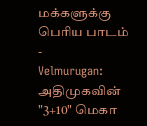மக்களுக்கு பெரிய பாடம் -
Velmurugan: அதிமுகவின் "3+10" மெகா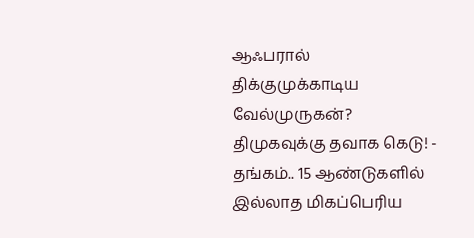ஆஃபரால் திக்குமுக்காடிய வேல்முருகன்? திமுகவுக்கு தவாக கெடு! -
தங்கம்.. 15 ஆண்டுகளில் இல்லாத மிகப்பெரிய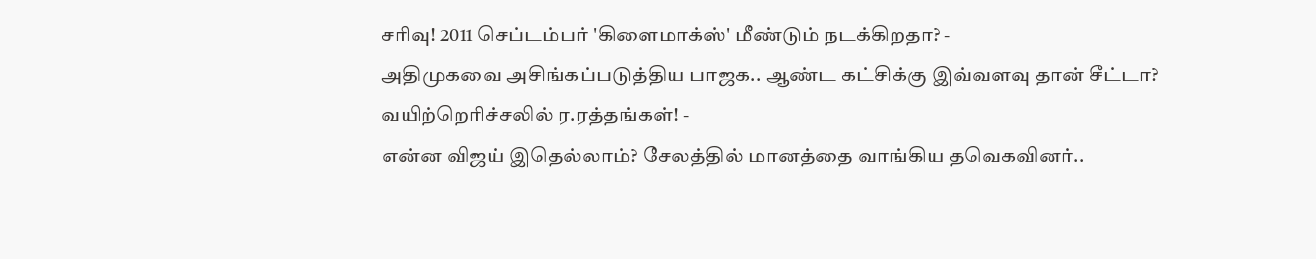சரிவு! 2011 செப்டம்பர் 'கிளைமாக்ஸ்' மீண்டும் நடக்கிறதா? -
அதிமுகவை அசிங்கப்படுத்திய பாஜக.. ஆண்ட கட்சிக்கு இவ்வளவு தான் சீட்டா? வயிற்றெரிச்சலில் ர.ரத்தங்கள்! -
என்ன விஜய் இதெல்லாம்? சேலத்தில் மானத்தை வாங்கிய தவெகவினர்..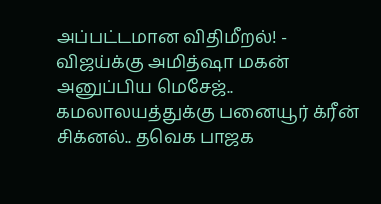அப்பட்டமான விதிமீறல்! -
விஜய்க்கு அமித்ஷா மகன் அனுப்பிய மெசேஜ்.. கமலாலயத்துக்கு பனையூர் க்ரீன் சிக்னல்.. தவெக பாஜக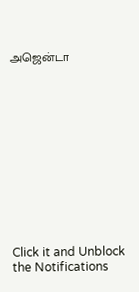அஜென்டா












Click it and Unblock the Notifications